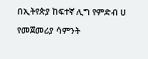በኢትየጵያ ከፍተኛ ሊግ የምድብ ሀ የመጀመሪያ ሳምንት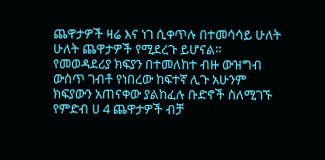ጨዋታዎች ዛሬ እና ነገ ሲቀጥሉ በተመሳሳይ ሁለት ሁለት ጨዋታዎች የሚደረጉ ይሆናል።
የመወዳደሪያ ክፍያን በተመለከተ ብዙ ውዝግብ ውስጥ ገብቶ የነበረው ከፍተኛ ሊጉ አሁንም ክፍያውን አጠናቀው ያልከፈሉ ቡድኖች ስለሚገኙ የምድብ ሀ 4 ጨዋታዎች ብቻ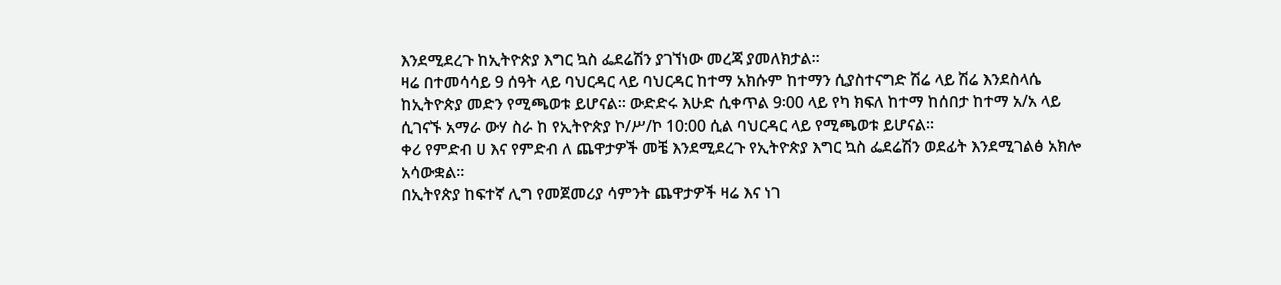እንደሚደረጉ ከኢትዮጵያ እግር ኳስ ፌደሬሽን ያገኘነው መረጃ ያመለክታል።
ዛሬ በተመሳሳይ 9 ሰዓት ላይ ባህርዳር ላይ ባህርዳር ከተማ አክሱም ከተማን ሲያስተናግድ ሽሬ ላይ ሽሬ እንደስላሴ ከኢትዮጵያ መድን የሚጫወቱ ይሆናል። ውድድሩ እሁድ ሲቀጥል 9፡00 ላይ የካ ክፍለ ከተማ ከሰበታ ከተማ አ/አ ላይ ሲገናኙ አማራ ውሃ ስራ ከ የኢትዮጵያ ኮ/ሥ/ኮ 10:00 ሲል ባህርዳር ላይ የሚጫወቱ ይሆናል።
ቀሪ የምድብ ሀ እና የምድብ ለ ጨዋታዎች መቼ እንደሚደረጉ የኢትዮጵያ እግር ኳስ ፌደሬሽን ወደፊት እንደሚገልፅ አክሎ አሳውቋል።
በኢትየጵያ ከፍተኛ ሊግ የመጀመሪያ ሳምንት ጨዋታዎች ዛሬ እና ነገ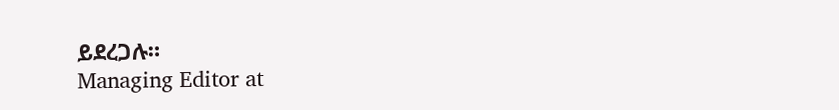ይደረጋሉ።
Managing Editor at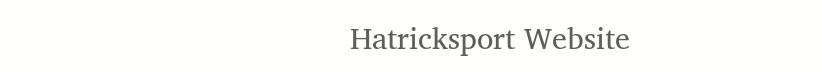Hatricksport Website